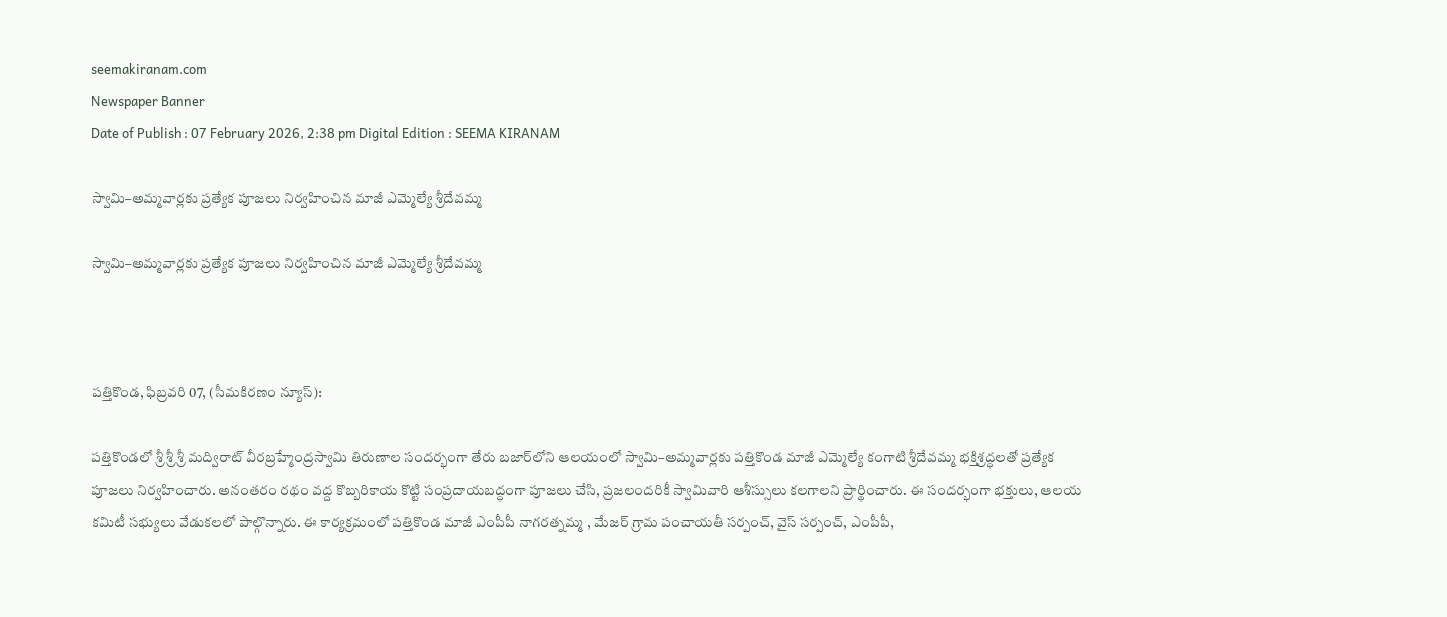seemakiranam.com
Newspaper Banner
Date of Publish : 07 February 2026, 2:38 pm Digital Edition : SEEMA KIRANAM

స్వామి–అమ్మవార్లకు ప్రత్యేక పూజలు నిర్వహించిన మాజీ ఎమ్మెల్యే శ్రీదేవమ్మ

స్వామి–అమ్మవార్లకు ప్రత్యేక పూజలు నిర్వహించిన మాజీ ఎమ్మెల్యే శ్రీదేవమ్మ



పత్తికొండ, ఫిబ్రవరి 07, (సీమకిరణం న్యూస్):

పత్తికొండలో శ్రీ శ్రీ శ్రీ మద్విరాట్ వీరబ్రహ్మేంద్రస్వామి తిరుణాల సందర్భంగా తేరు బజార్‌లోని ఆలయంలో స్వామి–అమ్మవార్లకు పత్తికొండ మాజీ ఎమ్మెల్యే కంగాటి శ్రీదేవమ్మ భక్తిశ్రద్ధలతో ప్రత్యేక పూజలు నిర్వహించారు. అనంతరం రథం వద్ద కొబ్బరికాయ కొట్టి సంప్రదాయబద్ధంగా పూజలు చేసి, ప్రజలందరికీ స్వామివారి ఆశీస్సులు కలగాలని ప్రార్థించారు. ఈ సందర్భంగా భక్తులు, ఆలయ కమిటీ సభ్యులు వేడుకలలో పాల్గొన్నారు. ఈ కార్యక్రమంలో పత్తికొండ మాజీ ఎంపీపీ నాగరత్నమ్మ , మేజర్ గ్రామ పంచాయతీ సర్పంచ్, వైస్ సర్పంచ్, ఎంపీపీ,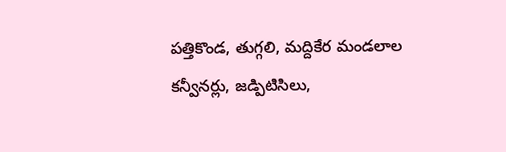పత్తికొండ, తుగ్గలి, మద్దికేర మండలాల కన్వీనర్లు, జడ్పిటిసిలు,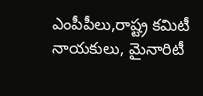ఎంపీపీలు,రాష్ట్ర కమిటీ నాయకులు, మైనారిటీ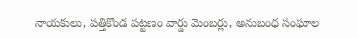నాయకులు, పత్తికొండ పట్టణం వార్డు మెంబర్లు, అనుబంధ సంఘాల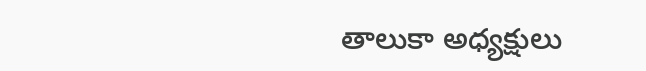తాలుకా అధ్యక్షులు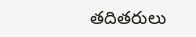తదితరులు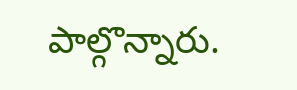పాల్గొన్నారు.